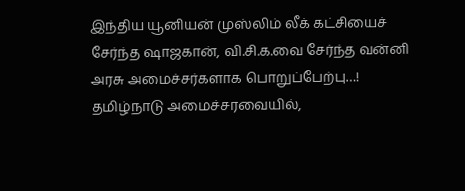இந்திய யூனியன் முஸ்லிம் லீக் கட்சியைச் சேர்ந்த ஷாஜகான், வி.சி.க.வை சேர்ந்த வன்னி அரசு அமைச்சர்களாக பொறுப்பேற்பு…!
தமிழ்நாடு அமைச்சரவையில்,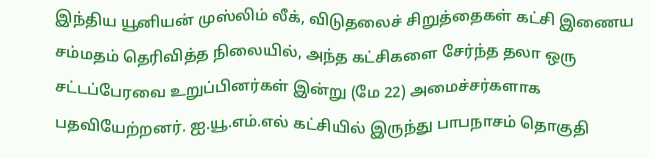இந்திய யூனியன் முஸ்லிம் லீக், விடுதலைச் சிறுத்தைகள் கட்சி இணைய சம்மதம் தெரிவித்த நிலையில், அந்த கட்சிகளை சேர்ந்த தலா ஒரு சட்டப்பேரவை உறுப்பினர்கள் இன்று (மே 22) அமைச்சர்களாக பதவியேற்றனர். ஐ.யூ.எம்.எல் கட்சியில் இருந்து பாபநாசம் தொகுதி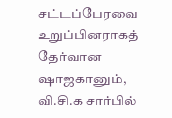சட்டப்பேரவை உறுப்பினராகத் தேர்வான ஷாஜகானும், வி.சி.க சார்பில்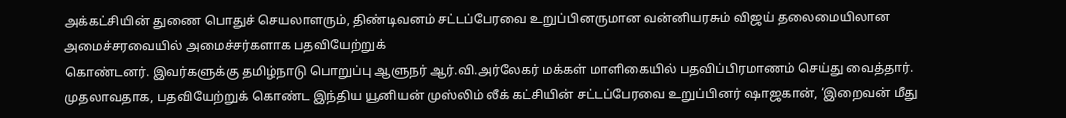அக்கட்சியின் துணை பொதுச் செயலாளரும், திண்டிவனம் சட்டப்பேரவை உறுப்பினருமான வன்னியரசும் விஜய் தலைமையிலான அமைச்சரவையில் அமைச்சர்களாக பதவியேற்றுக்
கொண்டனர். இவர்களுக்கு தமிழ்நாடு பொறுப்பு ஆளுநர் ஆர்.வி.அர்லேகர் மக்கள் மாளிகையில் பதவிப்பிரமாணம் செய்து வைத்தார். முதலாவதாக, பதவியேற்றுக் கொண்ட இந்திய யூனியன் முஸ்லிம் லீக் கட்சியின் சட்டப்பேரவை உறுப்பினர் ஷாஜகான், ‘இறைவன் மீது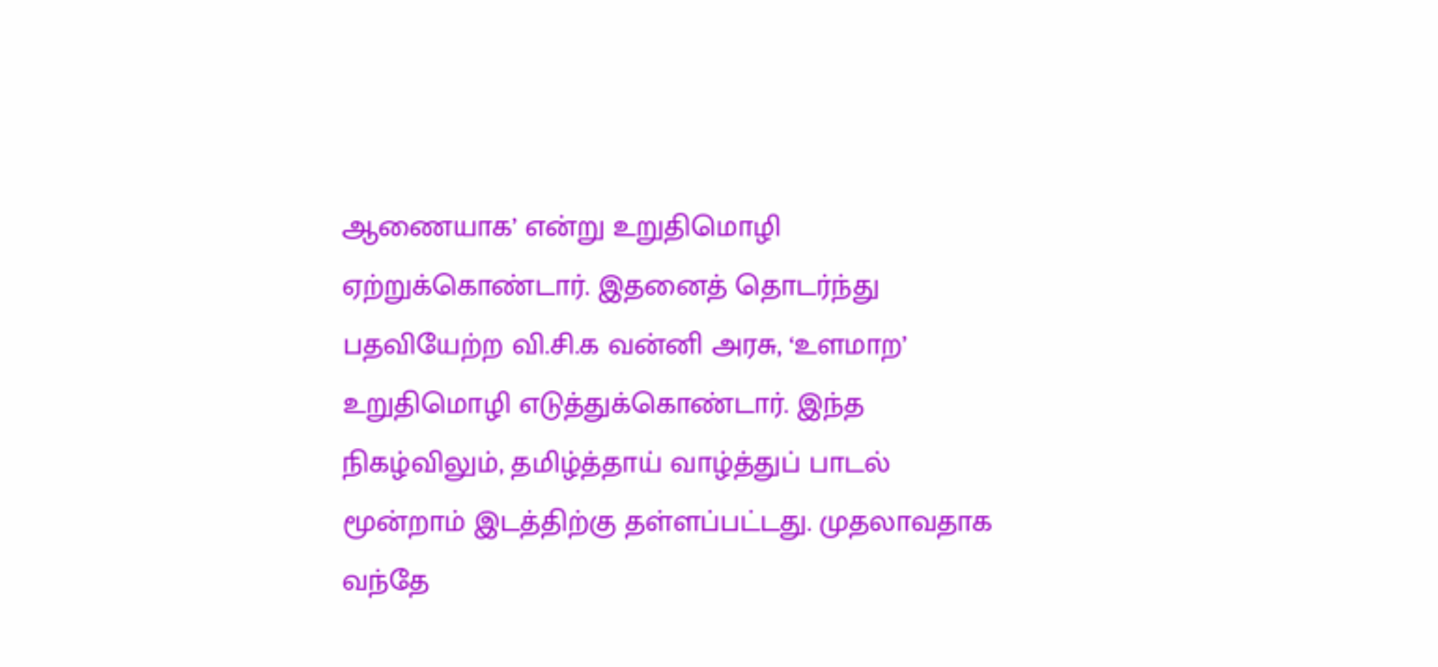ஆணையாக’ என்று உறுதிமொழி ஏற்றுக்கொண்டார். இதனைத் தொடர்ந்து பதவியேற்ற வி.சி.க வன்னி அரசு, ‘உளமாற’ உறுதிமொழி எடுத்துக்கொண்டார். இந்த நிகழ்விலும், தமிழ்த்தாய் வாழ்த்துப் பாடல் மூன்றாம் இடத்திற்கு தள்ளப்பட்டது. முதலாவதாக வந்தே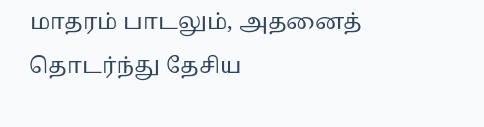மாதரம் பாடலும், அதனைத் தொடர்ந்து தேசிய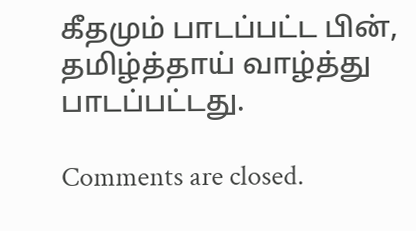கீதமும் பாடப்பட்ட பின், தமிழ்த்தாய் வாழ்த்து பாடப்பட்டது.

Comments are closed.